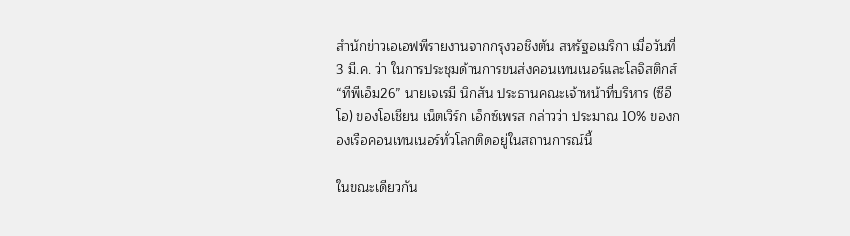สำนักข่าวเอเอฟพีรายงานจากกรุงวอชิงตัน สหรัฐอเมริกา เมื่อวันที่ 3 มี.ค. ว่า ในการประชุมด้านการขนส่งคอนเทนเนอร์และโลจิสติกส์ “ทีพีเอ็ม26” นายเจเรมี นิกสัน ประธานคณะเจ้าหน้าที่บริหาร (ซีอีโอ) ของโอเชียน เน็ตเวิร์ก เอ็กซ์เพรส กล่าวว่า ประมาณ 10% ของกองเรือคอนเทนเนอร์ทั่วโลกติดอยู่ในสถานการณ์นี้

ในขณะเดียวกัน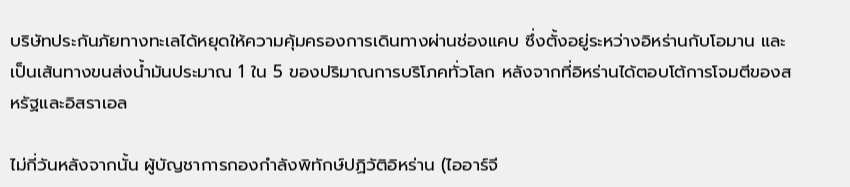บริษัทประกันภัยทางทะเลได้หยุดให้ความคุ้มครองการเดินทางผ่านช่องแคบ ซึ่งตั้งอยู่ระหว่างอิหร่านกับโอมาน และเป็นเส้นทางขนส่งน้ำมันประมาณ 1 ใน 5 ของปริมาณการบริโภคทั่วโลก หลังจากที่อิหร่านได้ตอบโต้การโจมตีของสหรัฐและอิสราเอล

ไม่กี่วันหลังจากนั้น ผู้บัญชาการกองกำลังพิทักษ์ปฏิวัติอิหร่าน (ไออาร์จี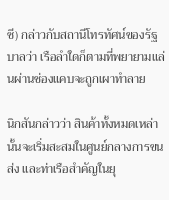ซี) กล่าวกับสถานีโทรทัศน์ของรัฐบาลว่า เรือลำใดก็ตามที่พยายามแล่นผ่านช่องแคบจะถูกเผาทำลาย

นิกสันกล่าวว่า สินค้าทั้งหมดเหล่านั้นจะเริ่มสะสมในศูนย์กลางการขนส่ง และท่าเรือสำคัญในยุ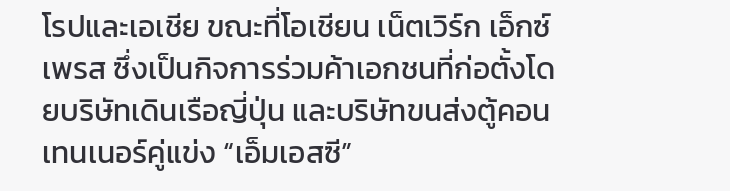โรปและเอเชีย ขณะที่โอเชียน เน็ตเวิร์ก เอ็กซ์เพรส ซึ่งเป็นกิจการร่วมค้าเอกชนที่ก่อตั้งโดยบริษัทเดินเรือญี่ปุ่น และบริษัทขนส่งตู้คอนเทนเนอร์คู่แข่ง “เอ็มเอสซี”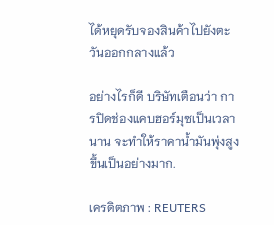ได้หยุดรับจองสินค้าไปยังตะวันออกกลางแล้ว

อย่างไรก็ดี บริษัทเตือนว่า การปิดช่องแคบฮอร์มุซเป็นเวลานาน จะทำให้ราคาน้ำมันพุ่งสูงขึ้นเป็นอย่างมาก.

เครดิตภาพ : REUTERS